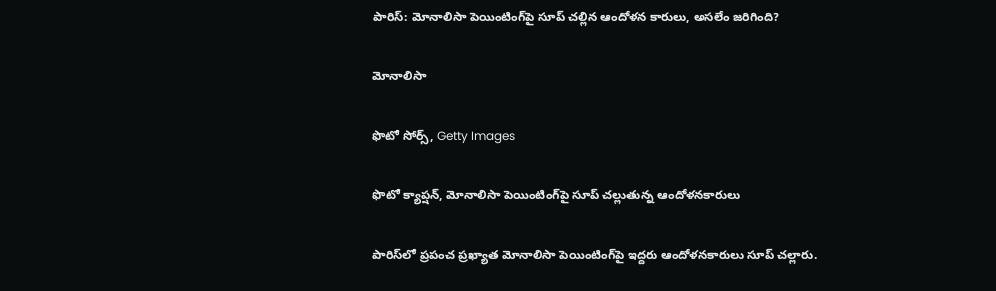పారిస్: మోనాలిసా పెయింటింగ్‌పై సూప్ చల్లిన ఆందోళన కారులు, అసలేం జరిగింది?

మోనాలిసా

ఫొటో సోర్స్, Getty Images

ఫొటో క్యాప్షన్, మోనాలిసా పెయింటింగ్‌పై సూప్ చల్లుతున్న ఆందోళనకారులు

పారిస్‌లో ప్రపంచ ప్రఖ్యాత మోనాలిసా పెయింటింగ్‌పై ఇద్దరు ఆందోళనకారులు సూప్ చల్లారు.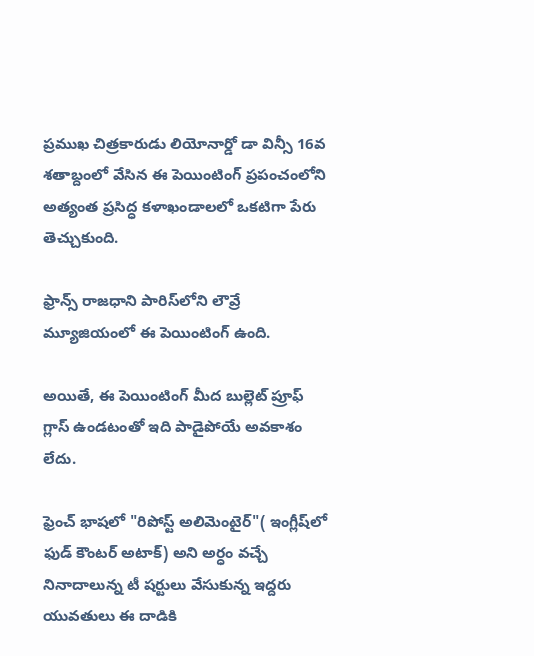ప్రముఖ చిత్రకారుడు లియోనార్డో డా విన్సీ 16వ శతాబ్దంలో వేసిన ఈ పెయింటింగ్‌ ప్రపంచంలోని అత్యంత ప్రసిద్ధ కళాఖండాలలో ఒకటిగా పేరు తెచ్చుకుంది.

ఫ్రాన్స్ రాజధాని పారిస్‌లోని లౌవ్రే మ్యూజియంలో ఈ పెయింటింగ్ ఉంది.

అయితే, ఈ పెయింటింగ్‌ మీద బుల్లెట్ ప్రూఫ్ గ్లాస్ ఉండటంతో ఇది పాడైపోయే అవకాశం లేదు.

ఫ్రెంచ్ భాషలో "రిపోస్ట్ అలిమెంటైర్"( ఇంగ్లీష్‌లో ఫుడ్ కౌంటర్ అటాక్) అని అర్ధం వచ్చే నినాదాలున్న టీ షర్టులు వేసుకున్న ఇద్దరు యువతులు ఈ దాడికి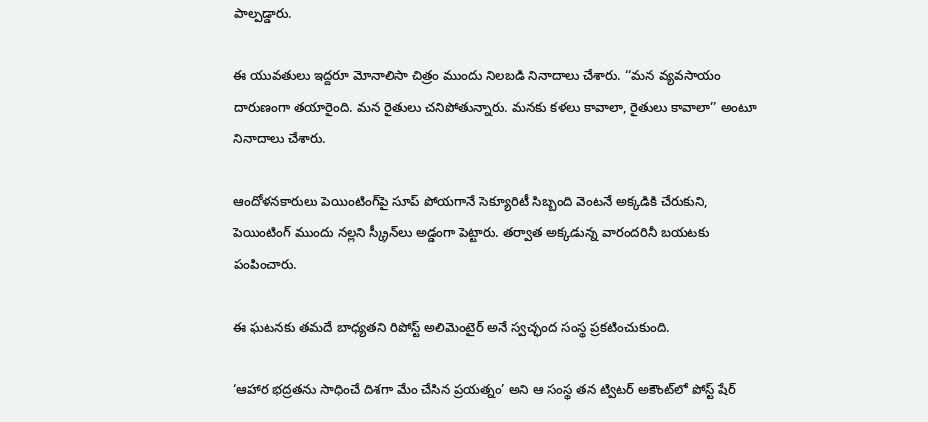పాల్పడ్డారు.

ఈ యువతులు ఇద్దరూ మోనాలిసా చిత్రం ముందు నిలబడి నినాదాలు చేశారు. ‘‘మన వ్యవసాయం దారుణంగా తయారైంది. మన రైతులు చనిపోతున్నారు. మనకు కళలు కావాలా, రైతులు కావాలా’’ అంటూ నినాదాలు చేశారు.

ఆందోళనకారులు పెయింటింగ్‌పై సూప్ పోయగానే సెక్యూరిటీ సిబ్బంది వెంటనే అక్కడికి చేరుకుని, పెయింటింగ్ ముందు నల్లని స్క్రీన్‌లు అడ్డంగా పెట్టారు. తర్వాత అక్కడున్న వారందరినీ బయటకు పంపించారు.

ఈ ఘటనకు తమదే బాధ్యతని రిపోస్ట్ అలిమెంటైర్ అనే స్వచ్ఛంద సంస్థ ప్రకటించుకుంది.

‘ఆహార భద్రతను సాధించే దిశగా మేం చేసిన ప్రయత్నం’ అని ఆ సంస్థ తన ట్విటర్ అకౌంట్‌లో పోస్ట్ షేర్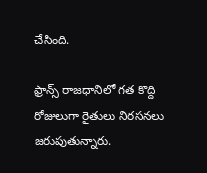చేసింది.

ఫ్రాన్స్ రాజధానిలో గత కొద్ది రోజులుగా రైతులు నిరసనలు జరుపుతున్నారు.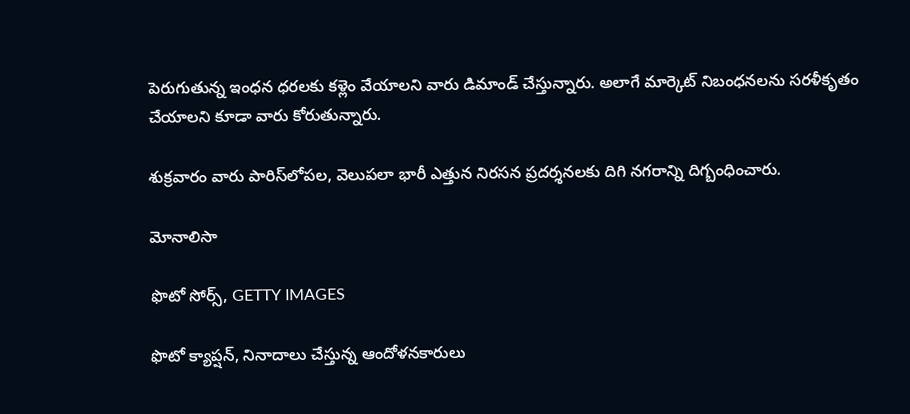పెరుగుతున్న ఇంధన ధరలకు కళ్లెం వేయాలని వారు డిమాండ్ చేస్తున్నారు. అలాగే మార్కెట్ నిబంధనలను సరళీకృతం చేయాలని కూడా వారు కోరుతున్నారు.

శుక్రవారం వారు పారిస్‌లోపల, వెలుపలా భారీ ఎత్తున నిరసన ప్రదర్శనలకు దిగి నగరాన్ని దిగ్బంధించారు.

మోనాలిసా

ఫొటో సోర్స్, GETTY IMAGES

ఫొటో క్యాప్షన్, నినాదాలు చేస్తున్న ఆందోళనకారులు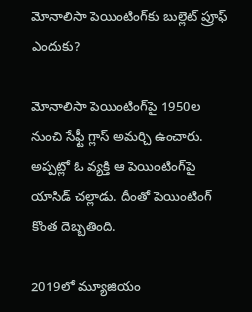మోనాలిసా పెయింటింగ్‌కు బుల్లెట్ ప్రూఫ్ ఎందుకు?

మోనాలిసా పెయింటింగ్‌పై 1950ల నుంచి సేఫ్టీ గ్లాస్ అమర్చి ఉంచారు. అప్పట్లో ఓ వ్యక్తి ఆ పెయింటింగ్‌పై యాసిడ్ చల్లాడు. దీంతో పెయింటింగ్ కొంత దెబ్బతింది.

2019లో మ్యూజియం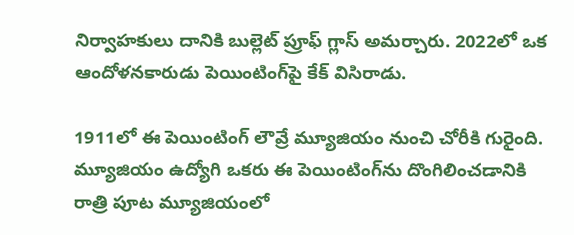నిర్వాహకులు దానికి బుల్లెట్ ప్రూఫ్ గ్లాస్ అమర్చారు. 2022లో ఒక ఆందోళనకారుడు పెయింటింగ్‌పై కేక్ విసిరాడు.

1911లో ఈ పెయింటింగ్ లౌవ్రే మ్యూజియం నుంచి చోరీకి గురైంది. మ్యూజియం ఉద్యోగి ఒకరు ఈ పెయింటింగ్‌ను దొంగిలించడానికి రాత్రి పూట మ్యూజియంలో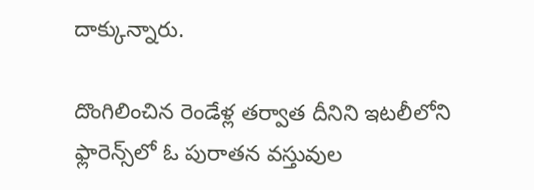దాక్కున్నారు.

దొంగిలించిన రెండేళ్ల తర్వాత దీనిని ఇటలీలోని ఫ్లారెన్స్‌లో ఓ పురాతన వస్తువుల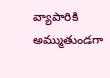వ్యాపారికి అమ్ముతుండగా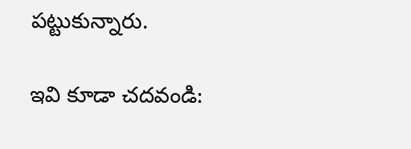పట్టుకున్నారు.

ఇవి కూడా చదవండి: